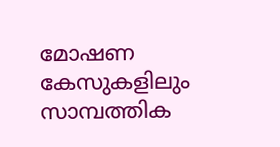മോഷണ കേസുകളിലും സാമ്പത്തിക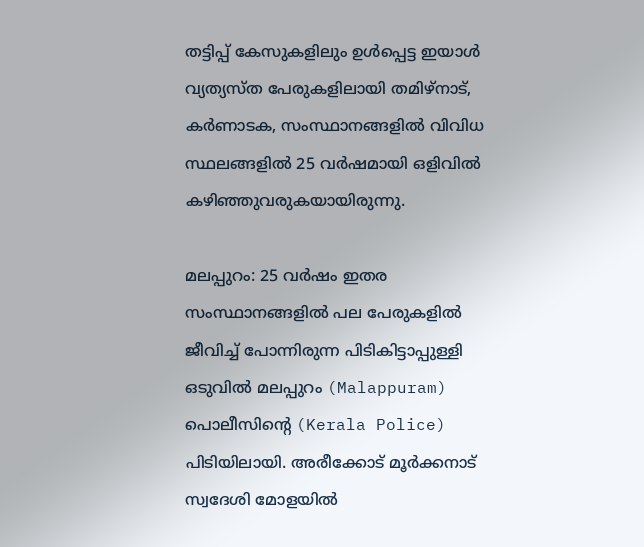തട്ടിപ്പ് കേസുകളിലും ഉൾപ്പെട്ട ഇയാൾ വ്യത്യസ്ത പേരുകളിലായി തമിഴ്‌നാട്, കർണാടക, സംസ്ഥാനങ്ങളിൽ വിവിധ സ്ഥലങ്ങളിൽ 25 വർഷമായി ഒളിവിൽ കഴിഞ്ഞുവരുകയായിരുന്നു.

മലപ്പുറം: 25 വർഷം ഇതര സംസ്ഥാനങ്ങളിൽ പല പേരുകളിൽ ജീവിച്ച് പോന്നിരുന്ന പിടികിട്ടാപ്പുള്ളി ഒടുവിൽ മലപ്പുറം (Malappuram) പൊലീസിന്റെ (Kerala Police) പിടിയിലായി. അരീക്കോട് മൂർക്കനാട് സ്വദേശി മോളയിൽ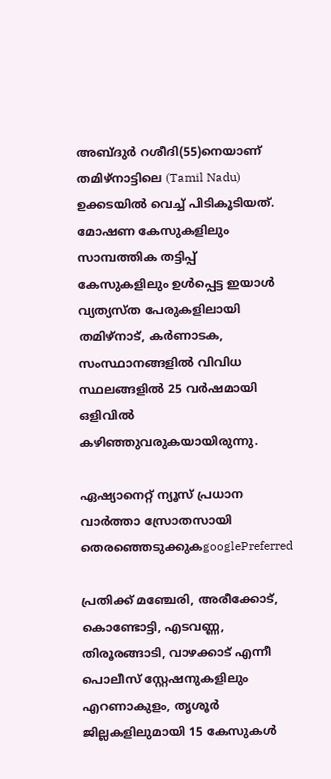അബ്ദുർ റശീദി(55)നെയാണ് തമിഴ്‌നാട്ടിലെ (Tamil Nadu) ഉക്കടയിൽ വെച്ച് പിടികൂടിയത്. മോഷണ കേസുകളിലും സാമ്പത്തിക തട്ടിപ്പ് കേസുകളിലും ഉൾപ്പെട്ട ഇയാൾ വ്യത്യസ്ത പേരുകളിലായി തമിഴ്‌നാട്, കർണാടക, സംസ്ഥാനങ്ങളിൽ വിവിധ സ്ഥലങ്ങളിൽ 25 വർഷമായി ഒളിവിൽ കഴിഞ്ഞുവരുകയായിരുന്നു.

ഏഷ്യാനെറ്റ് ന്യൂസ് പ്രധാന വാർത്താ സ്രോതസായി തെരഞ്ഞെടുക്കുകgooglePreferred

പ്രതിക്ക് മഞ്ചേരി, അരീക്കോട്, കൊണ്ടോട്ടി, എടവണ്ണ, തിരൂരങ്ങാടി, വാഴക്കാട് എന്നീ പൊലീസ് സ്റ്റേഷനുകളിലും എറണാകുളം, തൃശൂർ ജില്ലകളിലുമായി 15 കേസുകൾ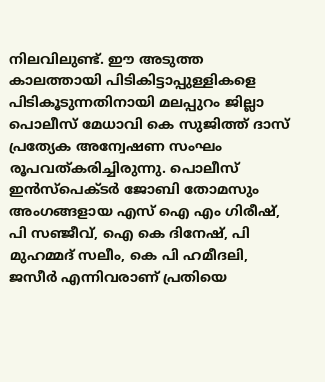നിലവിലുണ്ട്. ഈ അടുത്ത കാലത്തായി പിടികിട്ടാപ്പുള്ളികളെ പിടികൂടുന്നതിനായി മലപ്പുറം ജില്ലാ പൊലീസ് മേധാവി കെ സുജിത്ത് ദാസ് പ്രത്യേക അന്വേഷണ സംഘം രൂപവത്കരിച്ചിരുന്നു. പൊലീസ് ഇൻസ്‌പെക്ടർ ജോബി തോമസും അംഗങ്ങളായ എസ് ഐ എം ഗിരീഷ്, പി സഞ്ജീവ്, ഐ കെ ദിനേഷ്, പി മുഹമ്മദ് സലീം, കെ പി ഹമീദലി, ജസീർ എന്നിവരാണ് പ്രതിയെ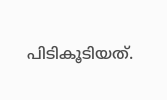പിടികൂടിയത്.